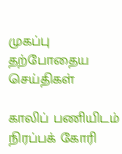முகப்பு
தற்போதைய செய்திகள்

காலிப் பணியிடம் நிரப்பக் கோரி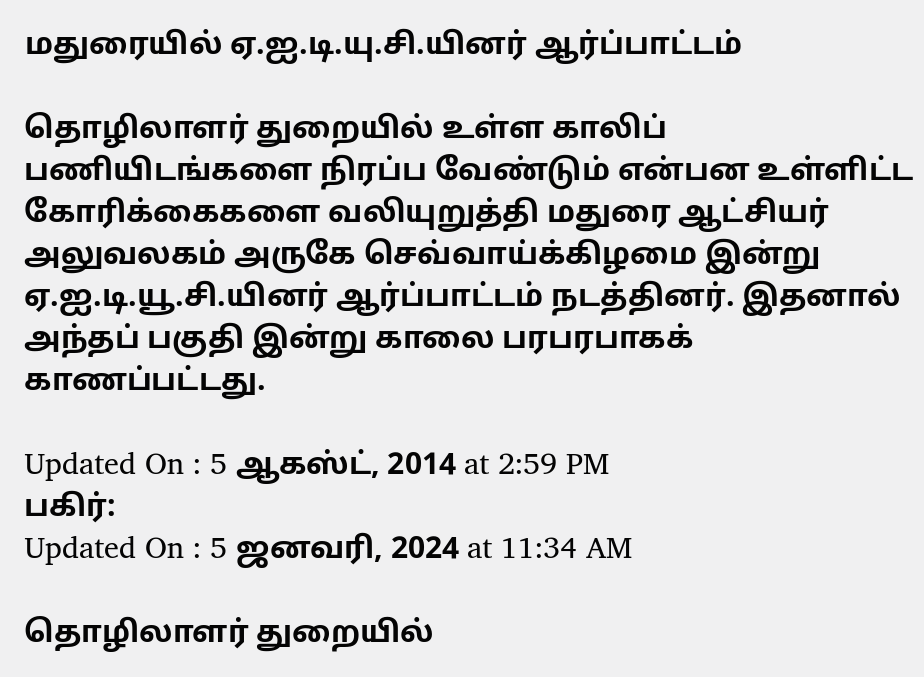மதுரையில் ஏ.ஐ.டி.யு.சி.யினர் ஆர்ப்பாட்டம்

தொழிலாளர் துறையில் உள்ள காலிப் பணியிடங்களை நிரப்ப வேண்டும் என்பன உள்ளிட்ட கோரிக்கைகளை வலியுறுத்தி மதுரை ஆட்சியர் அலுவலகம் அருகே செவ்வாய்க்கிழமை இன்று ஏ.ஐ.டி.யூ.சி.யினர் ஆர்ப்பாட்டம் நடத்தினர். இதனால் அந்தப் பகுதி இன்று காலை பரபரபாகக் காணப்பட்டது.

Updated On : 5 ஆகஸ்ட், 2014 at 2:59 PM
பகிர்:
Updated On : 5 ஜனவரி, 2024 at 11:34 AM

தொழிலாளர் துறையில்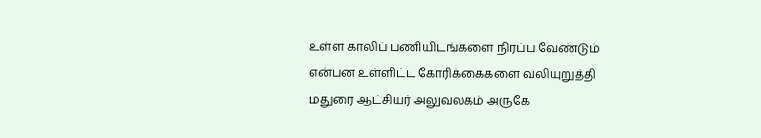உள்ள காலிப் பணியிடங்களை நிரப்ப வேண்டும் என்பன உள்ளிட்ட கோரிக்கைகளை வலியுறுத்தி மதுரை ஆட்சியர் அலுவலகம் அருகே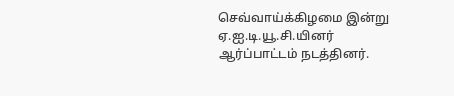செவ்வாய்க்கிழமை இன்று ஏ.ஐ.டி.யூ.சி.யினர் ஆர்ப்பாட்டம் நடத்தினர்.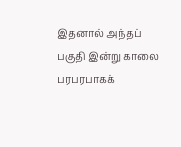இதனால் அந்தப் பகுதி இன்று காலை பரபரபாகக்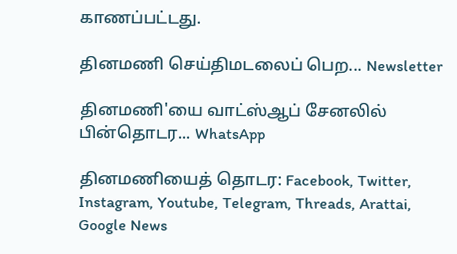காணப்பட்டது.

தினமணி செய்திமடலைப் பெற... Newsletter

தினமணி'யை வாட்ஸ்ஆப் சேனலில் பின்தொடர... WhatsApp

தினமணியைத் தொடர: Facebook, Twitter, Instagram, Youtube, Telegram, Threads, Arattai, Google News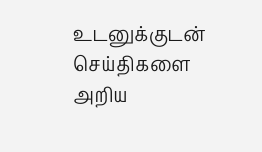உடனுக்குடன் செய்திகளை அறிய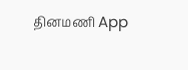தினமணி App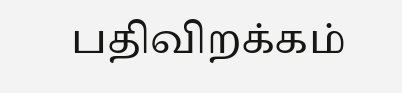பதிவிறக்கம்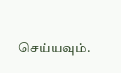செய்யவும்.